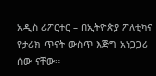አዲስ ሪፖርተር – በኢትዮጵያ ፖለቲካና የታሪክ ጥናት ውስጥ እጅግ አነጋጋሪ ሰው ናቸው።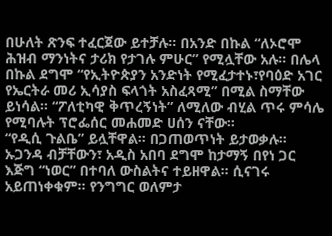በሁለት ጽንፍ ተፈርጀው ይተቻሉ። በአንድ በኩል “ለኦሮሞ ሕዝብ ማንነትና ታሪክ የታገሉ ምሁር” የሚሏቸው አሉ። በሌላ በኩል ደግሞ “የኢትዮጵያን አንድነት የሚፈታተኑ፣የባዕድ አገር የኤርትራ መሪ ኢሳያስ ፍላጎት አስፈጻሚ” በሚል ስማቸው ይነሳል። “ፖለቲካዊ ቅጥረኝነት” ለሚለው ብሂል ጥሩ ምሳሌ የሚባሉት ፕሮፌሰር መሐመድ ሀሰን ናቸው።
“የዲሲ ጉልቤ” ይሏቸዋል። በጋጠወጥነት ይታወቃሉ። ኡጋንዳ ብቻቸውን፣ አዲስ አበባ ደግሞ ከታማኝ በየነ ጋር እጅግ “ነወር” በተባለ ውስልትና ተይዘዋል። ሲናገሩ አይጠነቀቁም። የንግግር ወለምታ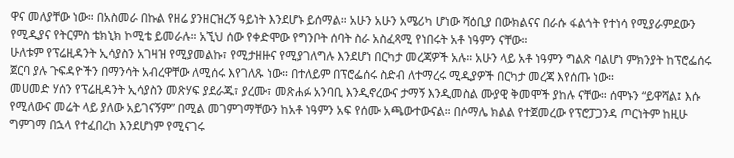ዋና መለያቸው ነው። በአስመራ በኩል የዘሬ ያንዘርዝረኝ ዓይነት እንደሆኑ ይሰማል። አሁን አሁን አሜሪካ ሆነው ሻዕቢያ በውክልናና በራሱ ፋልጎት የተነሳ የሚያራምደውን የሚዲያና የትርምስ ቴክኒክ ኮሚቴ ይመራሉ። አኚህ ሰው የቀድሞው የግንቦት ሰባት ስራ አስፈጻሚ የነበሩት አቶ ነዓምን ናቸው።
ሁለቱም የፕሬዚዳንት ኢሳያስን አገዛዝ የሚያመልኩ፣ የሚታዘዙና የሚያገለግሉ እንደሆነ በርካታ መረጃዎች አሉ። አሁን ላይ አቶ ነዓምን ግልጽ ባልሆነ ምክንያት ከፕሮፌሰሩ ጀርባ ያሉ ጉፍዳዮችን በማንሳት አብረዋቸው ለሚሰሩ እየገለጹ ነው። በተለይም በፕሮፌሰሩ ስድብ ለተማረሩ ሚዲያዎች በርካታ መረጃ እየሰጡ ነው።
መሀመድ ሃሰን የፕሬዚዳንት ኢሳያስን መጽሃፍ ያደራጁ፣ ያረሙ፣ መጽሐፉ አንባቢ እንዲኖረውና ታማኝ እንዲመስል ሙያዊ ቅመሞች ያከሉ ናቸው። ሰሞኑን “ይዋሻል፤ እሱ የሚለውና መሬት ላይ ያለው አይገናኝም” በሚል መገምገማቸውን ከአቶ ነዓምን አፍ የሰሙ አጫውተውናል። በሶማሌ ክልል የተጀመረው የፕሮፓጋንዳ ጦርነትም ከዚሁ ግምገማ በኋላ የተፈበረከ እንደሆነም የሚናገሩ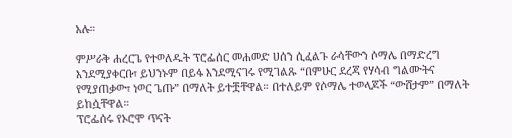አሉ።

ምሥራቅ ሐረርጌ የተወለዱት ፕሮፌሰር መሐመድ ሀሰን ሲፈልጉ ራሳቸውን ሶማሌ በማድረግ እንደሚያቀርቡ፣ ይህንኑም በይፋ እንደሚናገሩ የሚገልጹ “በምሁር ደረጃ የሃሳብ ግልሙትና የሚያጠቃው፣ ነወር ጌጡ” በማለት ይተቿቸዋል። በተለይም የሶማሌ ተወላጆች “ውሸታም” በማለት ይከሷቸዋል።
ፕሮፌሰሩ የኦሮሞ ጥናት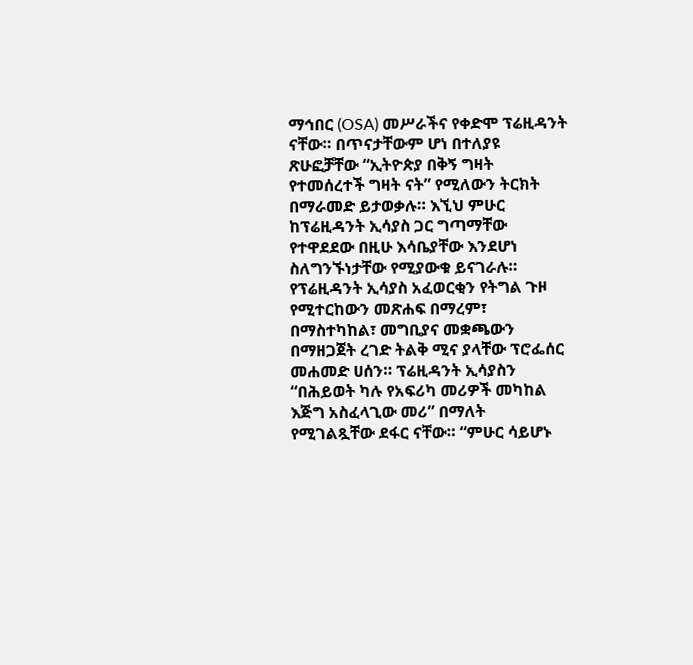ማኅበር (OSA) መሥራችና የቀድሞ ፕሬዚዳንት ናቸው። በጥናታቸውም ሆነ በተለያዩ ጽሁፎቻቸው “ኢትዮጵያ በቅኝ ግዛት የተመሰረተች ግዛት ናት” የሚለውን ትርክት በማራመድ ይታወቃሉ። እኚህ ምሁር ከፕሬዚዳንት ኢሳያስ ጋር ግጣማቸው የተዋደደው በዚሁ እሳቤያቸው እንደሆነ ስለግንኙነታቸው የሚያውቁ ይናገራሉ።
የፕሬዚዳንት ኢሳያስ አፈወርቂን የትግል ጉዞ የሚተርከውን መጽሐፍ በማረም፣ በማስተካከል፣ መግቢያና መቋጫውን በማዘጋጀት ረገድ ትልቅ ሚና ያላቸው ፕሮፌሰር መሐመድ ሀሰን። ፕሬዚዳንት ኢሳያስን “በሕይወት ካሉ የአፍሪካ መሪዎች መካከል እጅግ አስፈላጊው መሪ” በማለት የሚገልጿቸው ደፋር ናቸው። “ምሁር ሳይሆኑ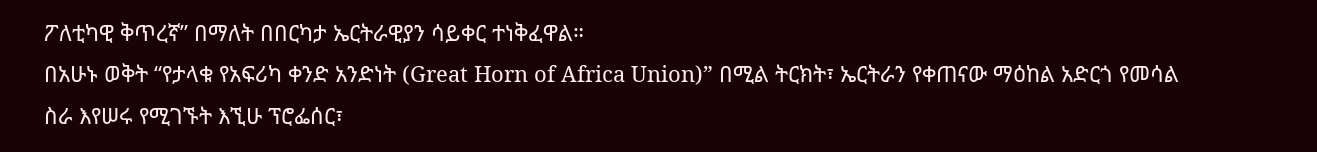ፖለቲካዊ ቅጥረኛ” በማለት በበርካታ ኤርትራዊያን ሳይቀር ተነቅፈዋል።
በአሁኑ ወቅት “የታላቁ የአፍሪካ ቀንድ አንድነት (Great Horn of Africa Union)” በሚል ትርክት፣ ኤርትራን የቀጠናው ማዕከል አድርጎ የመሳል ስራ እየሠሩ የሚገኙት እኚሁ ፕሮፌሰር፣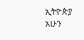ኢትዮጵያ አሁን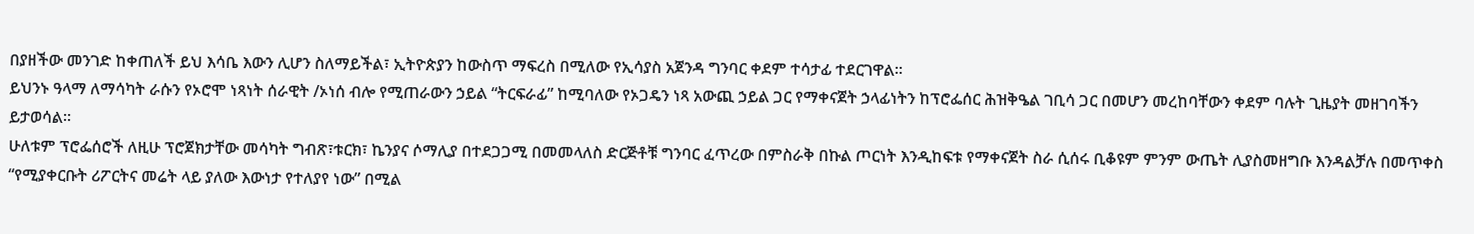በያዘችው መንገድ ከቀጠለች ይህ እሳቤ እውን ሊሆን ስለማይችል፣ ኢትዮጵያን ከውስጥ ማፍረስ በሚለው የኢሳያስ አጀንዳ ግንባር ቀደም ተሳታፊ ተደርገዋል።
ይህንኑ ዓላማ ለማሳካት ራሱን የኦሮሞ ነጻነት ሰራዊት /ኦነሰ ብሎ የሚጠራውን ኃይል “ትርፍራፊ” ከሚባለው የኦጋዴን ነጻ አውጪ ኃይል ጋር የማቀናጀት ኃላፊነትን ከፕሮፌሰር ሕዝቅዔል ገቢሳ ጋር በመሆን መረከባቸውን ቀደም ባሉት ጊዜያት መዘገባችን ይታወሳል።
ሁለቱም ፕሮፌሰሮች ለዚሁ ፕሮጀክታቸው መሳካት ግብጽ፣ቱርክ፣ ኬንያና ሶማሊያ በተደጋጋሚ በመመላለስ ድርጅቶቹ ግንባር ፈጥረው በምስራቅ በኩል ጦርነት እንዲከፍቱ የማቀናጀት ስራ ሲሰሩ ቢቆዩም ምንም ውጤት ሊያስመዘግቡ እንዳልቻሉ በመጥቀስ “የሚያቀርቡት ሪፖርትና መሬት ላይ ያለው እውነታ የተለያየ ነው” በሚል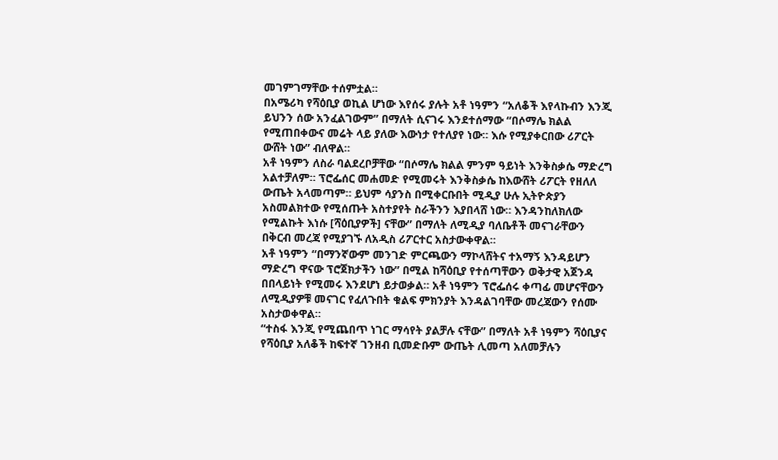መገምገማቸው ተሰምቷል።
በአሜሪካ የሻዕቢያ ወኪል ሆነው እየሰሩ ያሉት አቶ ነዓምን “አለቆች እየላኩብን እንጂ ይህንን ሰው አንፈልገውም” በማለት ሲናገሩ እንደተሰማው “በሶማሌ ክልል የሚጠበቀውና መሬት ላይ ያለው እውነታ የተለያየ ነው። እሱ የሚያቀርበው ሪፖርት ውሸት ነው” ብለዋል።
አቶ ነዓምን ለስራ ባልደረቦቻቸው “በሶማሌ ክልል ምንም ዓይነት እንቅስቃሴ ማድረግ አልተቻለም። ፕሮፌሰር መሐመድ የሚመሩት እንቅስቃሴ ከእውሸት ሪፖርት የዘለለ ውጤት አላመጣም። ይህም ሳያንስ በሚቀርቡበት ሚዲያ ሁሉ ኢትዮጵያን አስመልክተው የሚሰጡት አስተያየት ስራችንን እያበላሸ ነው። እንዳንከለክለው የሚልኩት እነሱ [ሻዕቢያዎች] ናቸው” በማለት ለሚዲያ ባለቤቶች መናገራቸውን በቅርብ መረጃ የሚያገኙ ለአዲስ ሪፖርተር አስታውቀዋል።
አቶ ነዓምን “በማንኛውም መንገድ ምርጫውን ማኮላሸትና ተአማኝ እንዳይሆን ማድረግ ዋናው ፕሮጀክታችን ነው” በሚል ከሻዕቢያ የተሰጣቸውን ወቅታዊ አጀንዳ በበላይነት የሚመሩ እንደሆነ ይታወቃል። አቶ ነዓምን ፕሮፌሰሩ ቀጣፊ መሆናቸውን ለሚዲያዎቹ መናገር የፈለጉበት ቁልፍ ምክንያት እንዳልገባቸው መረጃውን የሰሙ አስታወቀዋል።
“ተስፋ እንጂ የሚጨበጥ ነገር ማሳየት ያልቻሉ ናቸው” በማለት አቶ ነዓምን ሻዕቢያና የሻዕቢያ አለቆች ከፍተኛ ገንዘብ ቢመድቡም ውጤት ሊመጣ አለመቻሉን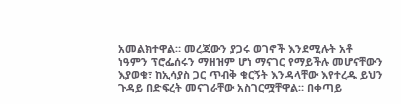አመልክተዋል። መረጃውን ያጋሩ ወገኖች እንደሚሉት አቶ ነዓምን ፕሮፌሰሩን ማዘዝም ሆነ ማናገር የማይችሉ መሆናቸውን እያወቁ፣ ከኢሳያስ ጋር ጥብቅ ቁርኝት እንዳላቸው እየተረዱ ይህን ጉዳይ በድፍረት መናገራቸው አስገርሟቸዋል። በቀጣይ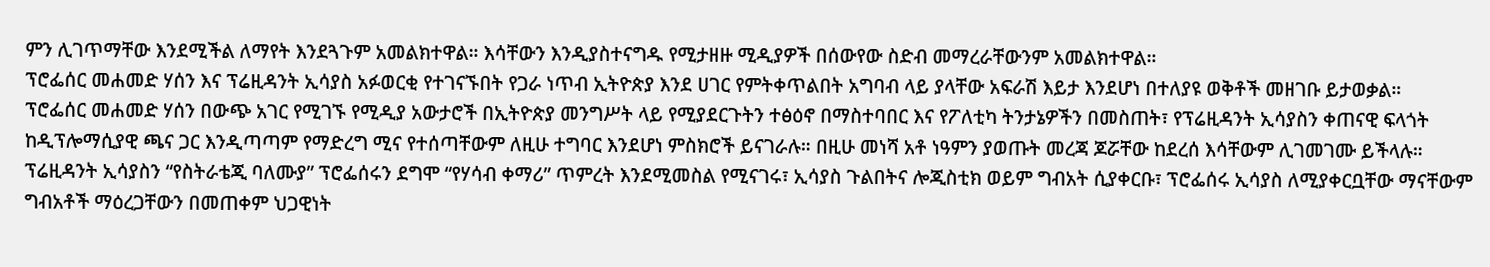ምን ሊገጥማቸው እንደሚችል ለማየት እንደጓጉም አመልክተዋል። እሳቸውን እንዲያስተናግዱ የሚታዘዙ ሚዲያዎች በሰውየው ስድብ መማረራቸውንም አመልክተዋል።
ፕሮፌሰር መሐመድ ሃሰን እና ፕሬዚዳንት ኢሳያስ አፉወርቂ የተገናኙበት የጋራ ነጥብ ኢትዮጵያ እንደ ሀገር የምትቀጥልበት አግባብ ላይ ያላቸው አፍራሽ እይታ እንደሆነ በተለያዩ ወቅቶች መዘገቡ ይታወቃል።
ፕሮፌሰር መሐመድ ሃሰን በውጭ አገር የሚገኙ የሚዲያ አውታሮች በኢትዮጵያ መንግሥት ላይ የሚያደርጉትን ተፅዕኖ በማስተባበር እና የፖለቲካ ትንታኔዎችን በመስጠት፣ የፕሬዚዳንት ኢሳያስን ቀጠናዊ ፍላጎት ከዲፕሎማሲያዊ ጫና ጋር እንዲጣጣም የማድረግ ሚና የተሰጣቸውም ለዚሁ ተግባር እንደሆነ ምስክሮች ይናገራሉ። በዚሁ መነሻ አቶ ነዓምን ያወጡት መረጃ ጆሯቸው ከደረሰ እሳቸውም ሊገመገሙ ይችላሉ።
ፕሬዚዳንት ኢሳያስን “የስትራቴጂ ባለሙያ” ፕሮፌሰሩን ደግሞ “የሃሳብ ቀማሪ” ጥምረት እንደሚመስል የሚናገሩ፣ ኢሳያስ ጉልበትና ሎጂስቲክ ወይም ግብአት ሲያቀርቡ፣ ፕሮፌሰሩ ኢሳያስ ለሚያቀርቧቸው ማናቸውም ግብአቶች ማዕረጋቸውን በመጠቀም ህጋዊነት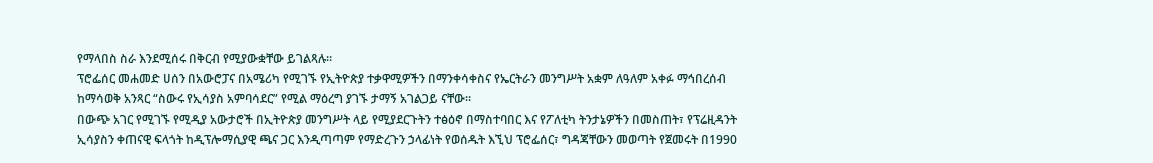የማላበስ ስራ እንደሚሰሩ በቅርብ የሚያውቋቸው ይገልጻሉ።
ፕሮፌሰር መሐመድ ሀሰን በአውሮፓና በአሜሪካ የሚገኙ የኢትዮጵያ ተቃዋሚዎችን በማንቀሳቀስና የኤርትራን መንግሥት አቋም ለዓለም አቀፉ ማኅበረሰብ ከማሳወቅ አንጻር “ስውሩ የኢሳያስ አምባሳደር” የሚል ማዕረግ ያገኙ ታማኝ አገልጋይ ናቸው።
በውጭ አገር የሚገኙ የሚዲያ አውታሮች በኢትዮጵያ መንግሥት ላይ የሚያደርጉትን ተፅዕኖ በማስተባበር እና የፖለቲካ ትንታኔዎችን በመስጠት፣ የፕሬዚዳንት ኢሳያስን ቀጠናዊ ፍላጎት ከዲፕሎማሲያዊ ጫና ጋር እንዲጣጣም የማድረጉን ኃላፊነት የወሰዱት እኚህ ፕሮፌሰር፣ ግዳጃቸውን መወጣት የጀመሩት በ1990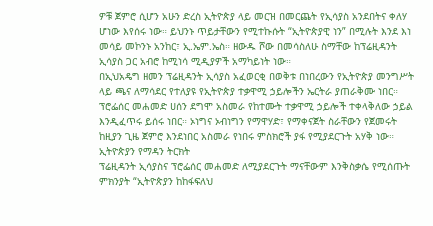ዎቹ ጀምሮ ሲሆን አሁን ድረስ ኢትዮጵያ ላይ መርዝ በመርጨት የኢሳያስ አንደበትና ቀለሃ ሆነው እየሰሩ ነው። ይህንኑ ጥይታቸውን የሚተኩሱት “ኢትዮጵያዊ ነን” በሚሉት እንደ እነ መሳይ መኮንኑ አንከር፣ ኢ.ኤም.ኤስ። ዘውዱ ሾው በመሳስለሁ ስማቸው ከፕሬዚዳንት ኢሳያስ ጋር አብሮ ከሚነሳ ሚዲያዎች አማካይነት ነው።
በኢህአዴግ ዘመን ፕሬዚዳንት ኢሳያስ አፈወርቂ በወቅቱ በነበረውን የኢትዮጵያ መንግሥት ላይ ጫና ለማሳደር የተለያዩ የኢትዮጵያ ተቃዋሚ ኃይሎችን ኤርትራ ያጠራቅሙ ነበር። ፕሮፌሰር መሐመድ ሀሰን ደግሞ አስመራ የከተሙት ተቃዋሚ ኃይሎች ተቀላቅለው ኃይል እንዲፈጥሩ ይሰሩ ነበር። ኦነግና ኦብነግን የማዋሃድ፣ የማቀናጀት ስራቸውን የጀመሩት ከዚያን ጊዜ ጀምሮ እንደነበር አስመራ የነበሩ ምስክሮች ያፋ የሚያደርጉት አሃቅ ነው።
ኢትዮጵያን የማዳን ትርክት
ፕሬዚዳንት ኢሳያስና ፕሮፌሰር መሐመድ ለሚያደርጉት ማናቸውም እንቅስቃሴ የሚሰጡት ምክንያት “ኢትዮጵያን ከከፋፍለህ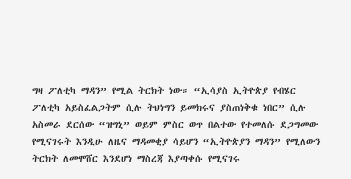ግዛ ፖለቲካ ማዳን” የሚል ትርክት ነው። “ኢሳያስ ኢትዮጵያ የብሄር ፖለቲካ አይስፈልጋትም ሲሉ ትህነግን ይመክሩና ያስጠነቅቁ ነበር” ሲሉ አስመራ ደርሰው “ዝግኒ” ወይም ምስር ወጥ በልተው የተመለሱ ደጋግመው የሚናገሩት እንዲሁ ለዜና ማዳመቂያ ሳይሆን “ኢትዮጵያን ማዳን” የሚለውን ትርክት ለመሞሸር እንደሆነ ማስረጃ እያጣቀሱ የሚናገሩ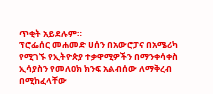ጥቂት አይደሉም።
ፕሮፌሰር መሐመድ ሀሰን በአውሮፓና በአሜሪካ የሚገኙ የኢትዮጵያ ተቃዋሚዎችን በማንቀሳቀስ ኢሳያስን የመለዐክ ክንፍ አልብሰው ለማቅረብ በሚከፈላቸው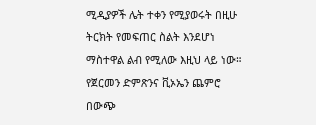ሚዲያዎች ሌት ተቀን የሚያወሩት በዚሁ ትርክት የመፍጠር ስልት እንደሆነ ማስተዋል ልብ የሚለው እዚህ ላይ ነው።
የጀርመን ድምጽንና ቪኦኤን ጨምሮ በውጭ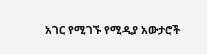አገር የሚገኙ የሚዲያ አውታሮች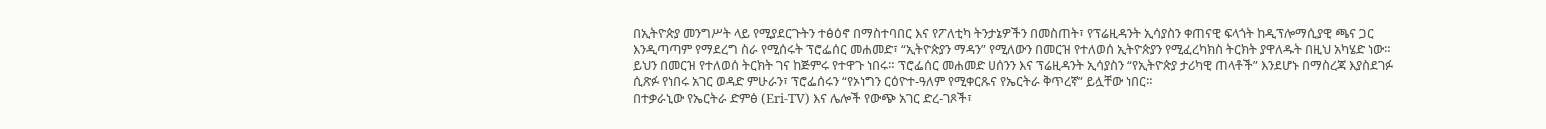በኢትዮጵያ መንግሥት ላይ የሚያደርጉትን ተፅዕኖ በማስተባበር እና የፖለቲካ ትንታኔዎችን በመስጠት፣ የፕሬዚዳንት ኢሳያስን ቀጠናዊ ፍላጎት ከዲፕሎማሲያዊ ጫና ጋር እንዲጣጣም የማደረግ ስራ የሚሰሩት ፕሮፌሰር መሐመድ፣ “ኢትዮጵያን ማዳን” የሚለውን በመርዝ የተለወሰ ኢትዮጵያን የሚፈረካክስ ትርክት ያዋለዱት በዚህ አካሄድ ነው።
ይህን በመርዝ የተለወሰ ትርክት ገና ከጅምሩ የተዋጉ ነበሩ። ፕሮፌሰር መሐመድ ሀሰንን እና ፕሬዚዳንት ኢሳያስን “የኢትዮጵያ ታሪካዊ ጠላቶች” እንደሆኑ በማስረጃ እያስደገፉ ሲጽፉ የነበሩ አገር ወዳድ ምሁራን፣ ፕሮፌሰሩን “የኦነግን ርዕዮተ-ዓለም የሚቀርጹና የኤርትራ ቅጥረኛ” ይሏቸው ነበር።
በተቃራኒው የኤርትራ ድምፅ (Eri-TV) እና ሌሎች የውጭ አገር ድረ-ገጾች፣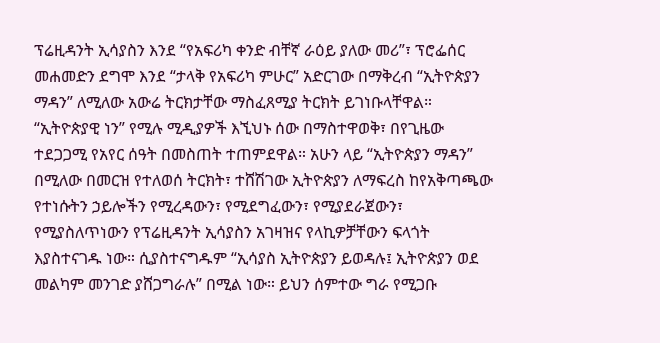ፕሬዚዳንት ኢሳያስን እንደ “የአፍሪካ ቀንድ ብቸኛ ራዕይ ያለው መሪ”፣ ፕሮፌሰር መሐመድን ደግሞ እንደ “ታላቅ የአፍሪካ ምሁር” አድርገው በማቅረብ “ኢትዮጵያን ማዳን” ለሚለው አውሬ ትርክታቸው ማስፈጸሚያ ትርክት ይገነቡላቸዋል።
“ኢትዮጵያዊ ነን” የሚሉ ሚዲያዎች እኚህኑ ሰው በማስተዋወቅ፣ በየጊዜው ተደጋጋሚ የአየር ሰዓት በመስጠት ተጠምደዋል። አሁን ላይ “ኢትዮጵያን ማዳን” በሚለው በመርዝ የተለወሰ ትርክት፣ ተሸሽገው ኢትዮጵያን ለማፍረስ ከየአቅጣጫው የተነሱትን ኃይሎችን የሚረዳውን፣ የሚደግፈውን፣ የሚያደራጀውን፣ የሚያስለጥነውን የፕሬዚዳንት ኢሳያስን አገዛዝና የላኪዎቻቸውን ፍላጎት እያስተናገዱ ነው። ሲያስተናግዱም “ኢሳያስ ኢትዮጵያን ይወዳሉ፤ ኢትዮጵያን ወደ መልካም መንገድ ያሸጋግራሉ” በሚል ነው። ይህን ሰምተው ግራ የሚጋቡ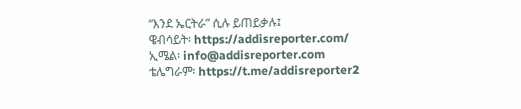“እንደ ኤርትራ” ሲሉ ይጠይቃሉ፤
ዌብሳይት፡ https://addisreporter.com/
ኢሜል፡ info@addisreporter.com
ቴሌግራም፡ https://t.me/addisreporter2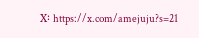X፡ https://x.com/amejuju?s=21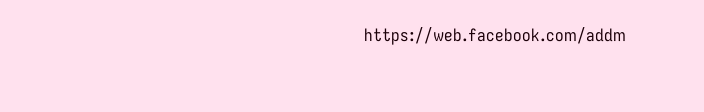https://web.facebook.com/addm